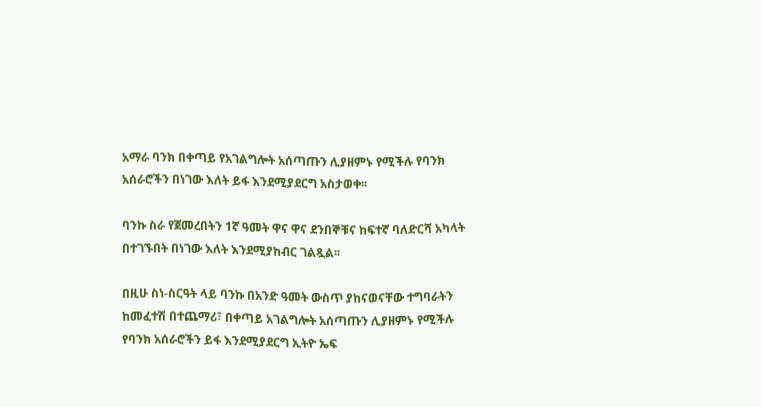አማራ ባንክ በቀጣይ የአገልግሎት አሰጣጡን ሊያዘምኑ የሚችሉ የባንክ አሰራሮችን በነገው እለት ይፋ እንደሚያደርግ አስታወቀ፡፡

ባንኩ ስራ የጀመረበትን 1ኛ ዓመት ዋና ዋና ደንበኞቹና ከፍተኛ ባለድርሻ አካላት በተገኙበት በነገው እለት እንደሚያከብር ገልጿል፡፡

በዚሁ ስነ-ስርዓት ላይ ባንኩ በአንድ ዓመት ውስጥ ያከናወናቸው ተግባራትን ከመፈተሽ በተጨማሪ፣ በቀጣይ አገልግሎት አሰጣጡን ሊያዘምኑ የሚችሉ የባንክ አሰራሮችን ይፋ እንደሚያደርግ ኢትዮ ኤፍ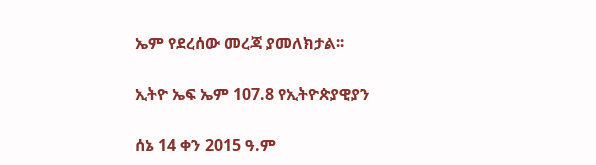ኤም የደረሰው መረጃ ያመለክታል፡፡

ኢትዮ ኤፍ ኤም 107.8 የኢትዮጵያዊያን

ሰኔ 14 ቀን 2015 ዓ.ም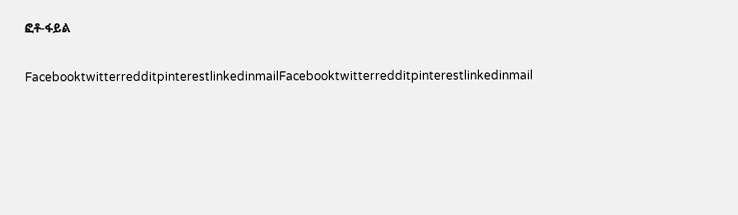ፎቶ-ፋይል

FacebooktwitterredditpinterestlinkedinmailFacebooktwitterredditpinterestlinkedinmail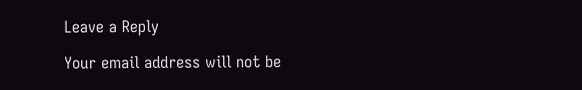Leave a Reply

Your email address will not be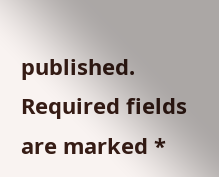published. Required fields are marked *